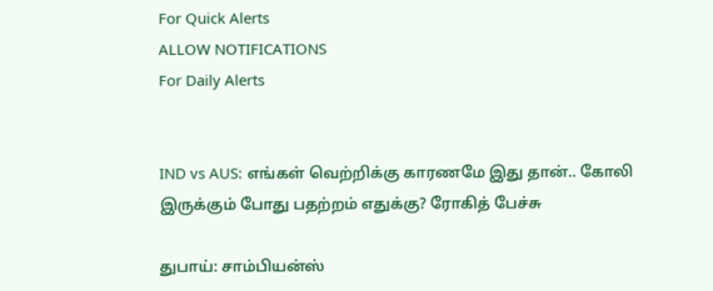For Quick Alerts
ALLOW NOTIFICATIONS
For Daily Alerts


IND vs AUS: எங்கள் வெற்றிக்கு காரணமே இது தான்.. கோலி இருக்கும் போது பதற்றம் எதுக்கு? ரோகித் பேச்சு

துபாய்: சாம்பியன்ஸ்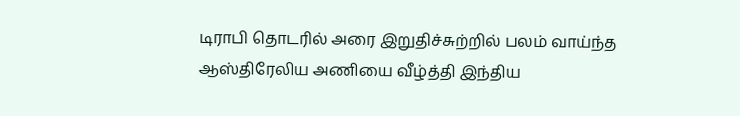டிராபி தொடரில் அரை இறுதிச்சுற்றில் பலம் வாய்ந்த ஆஸ்திரேலிய அணியை வீழ்த்தி இந்திய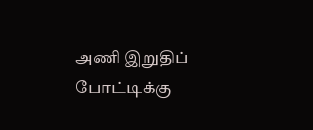அணி இறுதிப் போட்டிக்கு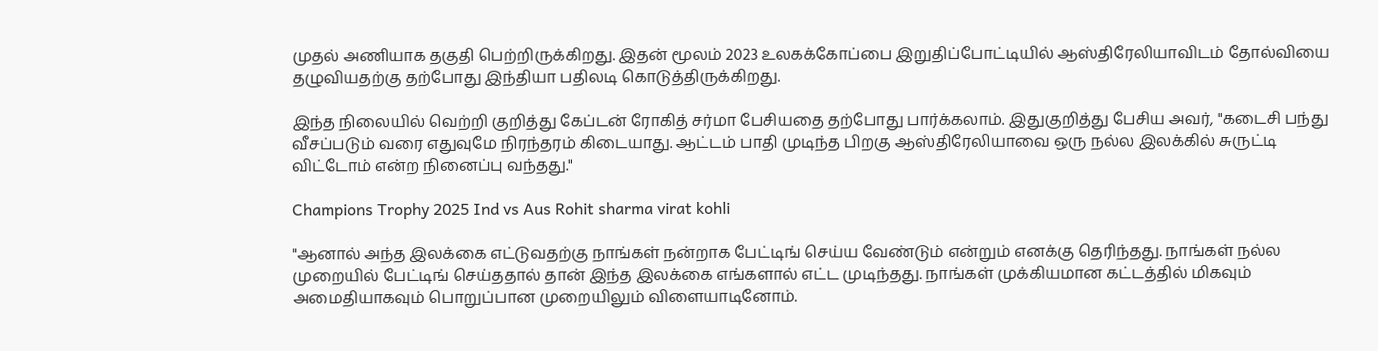முதல் அணியாக தகுதி பெற்றிருக்கிறது. இதன் மூலம் 2023 உலகக்கோப்பை இறுதிப்போட்டியில் ஆஸ்திரேலியாவிடம் தோல்வியை தழுவியதற்கு தற்போது இந்தியா பதிலடி கொடுத்திருக்கிறது.

இந்த நிலையில் வெற்றி குறித்து கேப்டன் ரோகித் சர்மா பேசியதை தற்போது பார்க்கலாம். இதுகுறித்து பேசிய அவர், "கடைசி பந்து வீசப்படும் வரை எதுவுமே நிரந்தரம் கிடையாது. ஆட்டம் பாதி முடிந்த பிறகு ஆஸ்திரேலியாவை ஒரு நல்ல இலக்கில் சுருட்டி விட்டோம் என்ற நினைப்பு வந்தது."

Champions Trophy 2025 Ind vs Aus Rohit sharma virat kohli

"ஆனால் அந்த இலக்கை எட்டுவதற்கு நாங்கள் நன்றாக பேட்டிங் செய்ய வேண்டும் என்றும் எனக்கு தெரிந்தது. நாங்கள் நல்ல முறையில் பேட்டிங் செய்ததால் தான் இந்த இலக்கை எங்களால் எட்ட முடிந்தது. நாங்கள் முக்கியமான கட்டத்தில் மிகவும் அமைதியாகவும் பொறுப்பான முறையிலும் விளையாடினோம்.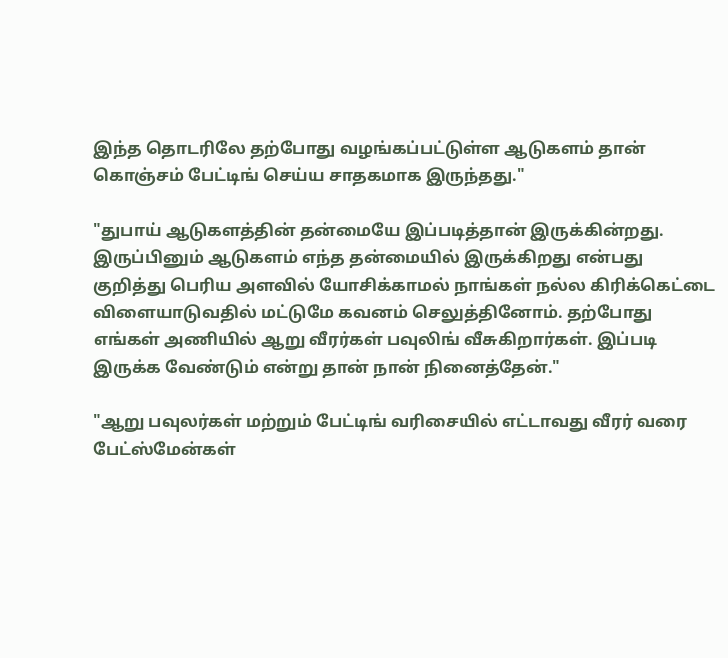இந்த தொடரிலே தற்போது வழங்கப்பட்டுள்ள ஆடுகளம் தான் கொஞ்சம் பேட்டிங் செய்ய சாதகமாக இருந்தது."

"துபாய் ஆடுகளத்தின் தன்மையே இப்படித்தான் இருக்கின்றது. இருப்பினும் ஆடுகளம் எந்த தன்மையில் இருக்கிறது என்பது குறித்து பெரிய அளவில் யோசிக்காமல் நாங்கள் நல்ல கிரிக்கெட்டை விளையாடுவதில் மட்டுமே கவனம் செலுத்தினோம். தற்போது எங்கள் அணியில் ஆறு வீரர்கள் பவுலிங் வீசுகிறார்கள். இப்படி இருக்க வேண்டும் என்று தான் நான் நினைத்தேன்."

"ஆறு பவுலர்கள் மற்றும் பேட்டிங் வரிசையில் எட்டாவது வீரர் வரை பேட்ஸ்மேன்கள்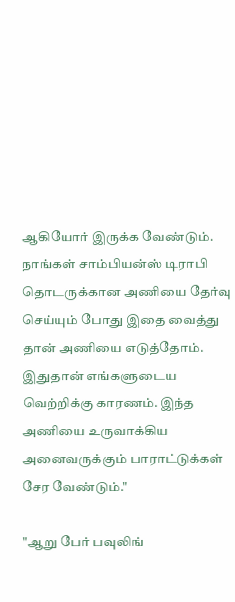ஆகியோர் இருக்க வேண்டும். நாங்கள் சாம்பியன்ஸ் டிராபி தொடருக்கான அணியை தேர்வு செய்யும் போது இதை வைத்து தான் அணியை எடுத்தோம். இதுதான் எங்களுடைய வெற்றிக்கு காரணம். இந்த அணியை உருவாக்கிய அனைவருக்கும் பாராட்டுக்கள் சேர வேண்டும்."

"ஆறு பேர் பவுலிங்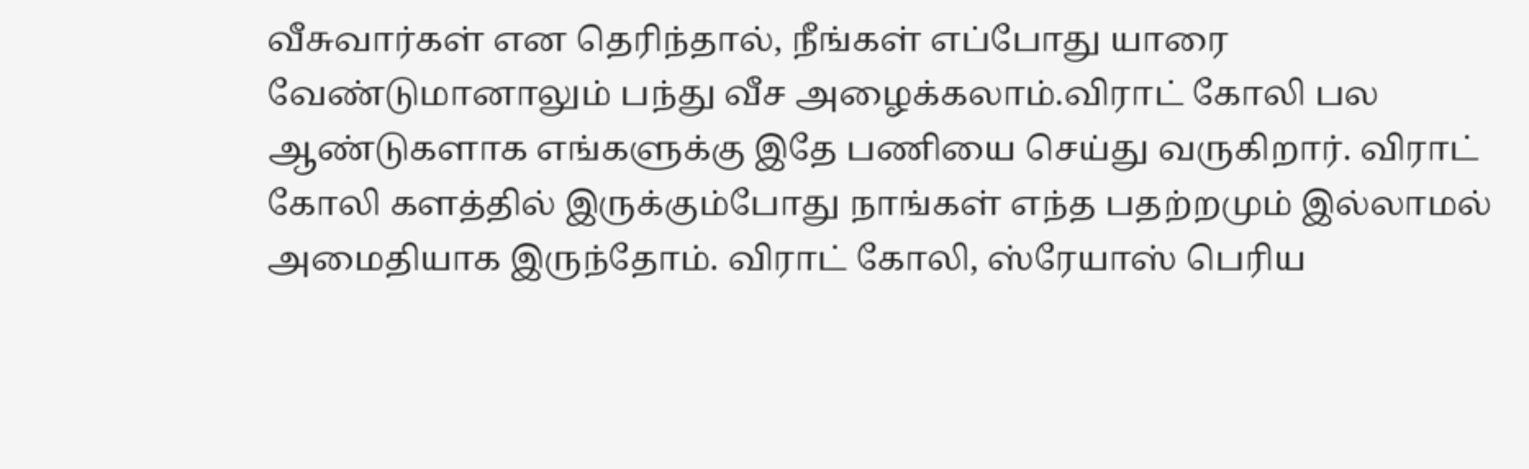வீசுவார்கள் என தெரிந்தால், நீங்கள் எப்போது யாரை வேண்டுமானாலும் பந்து வீச அழைக்கலாம்.விராட் கோலி பல ஆண்டுகளாக எங்களுக்கு இதே பணியை செய்து வருகிறார். விராட் கோலி களத்தில் இருக்கும்போது நாங்கள் எந்த பதற்றமும் இல்லாமல் அமைதியாக இருந்தோம். விராட் கோலி, ஸ்ரேயாஸ் பெரிய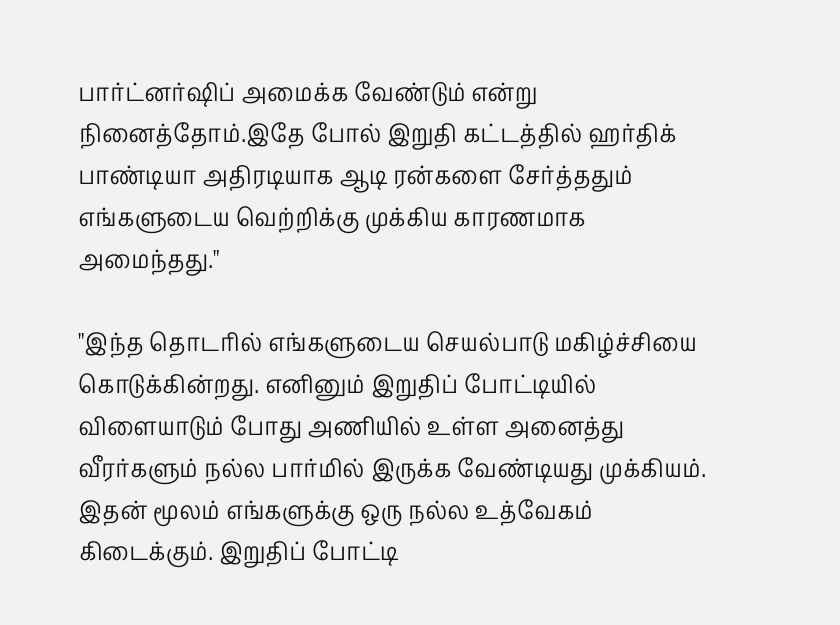பார்ட்னர்ஷிப் அமைக்க வேண்டும் என்று நினைத்தோம்.இதே போல் இறுதி கட்டத்தில் ஹர்திக் பாண்டியா அதிரடியாக ஆடி ரன்களை சேர்த்ததும் எங்களுடைய வெற்றிக்கு முக்கிய காரணமாக அமைந்தது."

"இந்த தொடரில் எங்களுடைய செயல்பாடு மகிழ்ச்சியை கொடுக்கின்றது. எனினும் இறுதிப் போட்டியில் விளையாடும் போது அணியில் உள்ள அனைத்து வீரர்களும் நல்ல பார்மில் இருக்க வேண்டியது முக்கியம். இதன் மூலம் எங்களுக்கு ஒரு நல்ல உத்வேகம் கிடைக்கும். இறுதிப் போட்டி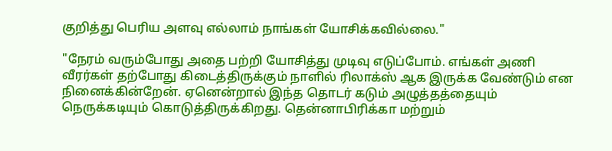குறித்து பெரிய அளவு எல்லாம் நாங்கள் யோசிக்கவில்லை."

"நேரம் வரும்போது அதை பற்றி யோசித்து முடிவு எடுப்போம். எங்கள் அணி வீரர்கள் தற்போது கிடைத்திருக்கும் நாளில் ரிலாக்ஸ் ஆக இருக்க வேண்டும் என நினைக்கின்றேன். ஏனென்றால் இந்த தொடர் கடும் அழுத்தத்தையும் நெருக்கடியும் கொடுத்திருக்கிறது. தென்னாபிரிக்கா மற்றும்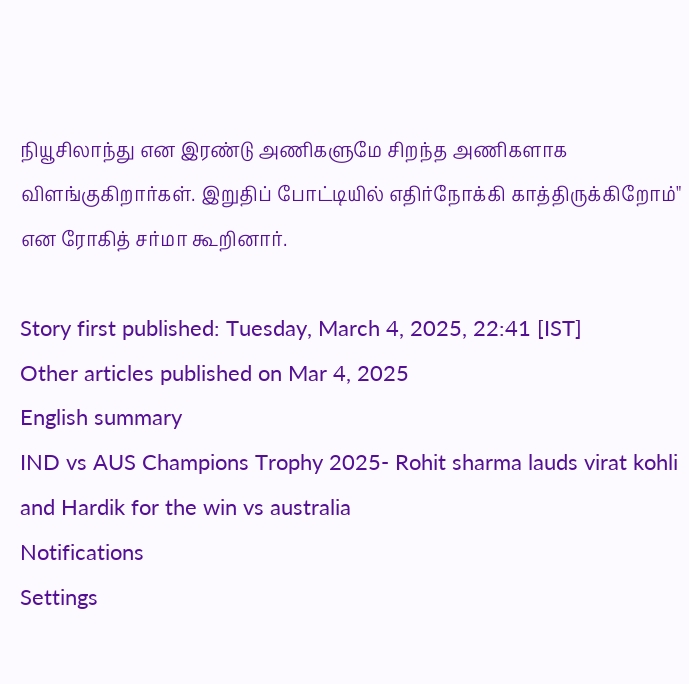நியூசிலாந்து என இரண்டு அணிகளுமே சிறந்த அணிகளாக விளங்குகிறார்கள். இறுதிப் போட்டியில் எதிர்நோக்கி காத்திருக்கிறோம்" என ரோகித் சர்மா கூறினார்.

Story first published: Tuesday, March 4, 2025, 22:41 [IST]
Other articles published on Mar 4, 2025
English summary
IND vs AUS Champions Trophy 2025- Rohit sharma lauds virat kohli and Hardik for the win vs australia
Notifications
Settings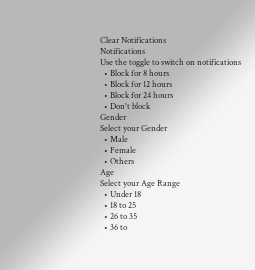Clear Notifications
Notifications
Use the toggle to switch on notifications
  • Block for 8 hours
  • Block for 12 hours
  • Block for 24 hours
  • Don't block
Gender
Select your Gender
  • Male
  • Female
  • Others
Age
Select your Age Range
  • Under 18
  • 18 to 25
  • 26 to 35
  • 36 to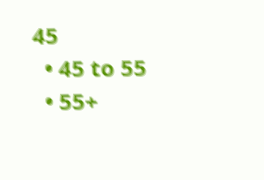45
  • 45 to 55
  • 55+